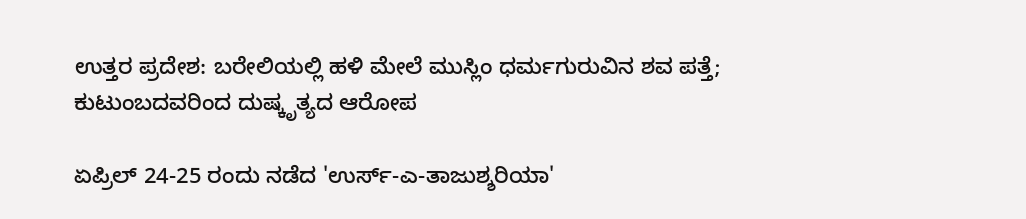ಉತ್ತರ ಪ್ರದೇಶ: ಬರೇಲಿಯಲ್ಲಿ ಹಳಿ ಮೇಲೆ ಮುಸ್ಲಿಂ ಧರ್ಮಗುರುವಿನ ಶವ ಪತ್ತೆ; ಕುಟುಂಬದವರಿಂದ ದುಷ್ಕೃತ್ಯದ ಆರೋಪ

ಏಪ್ರಿಲ್ 24-25 ರಂದು ನಡೆದ 'ಉರ್ಸ್-ಎ-ತಾಜುಶ್ಶರಿಯಾ'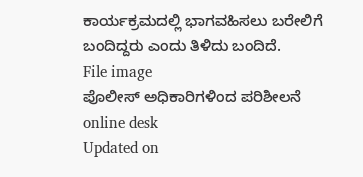ಕಾರ್ಯಕ್ರಮದಲ್ಲಿ ಭಾಗವಹಿಸಲು ಬರೇಲಿಗೆ ಬಂದಿದ್ದರು ಎಂದು ತಿಳಿದು ಬಂದಿದೆ.
File image
ಪೊಲೀಸ್ ಅಧಿಕಾರಿಗಳಿಂದ ಪರಿಶೀಲನೆ online desk
Updated on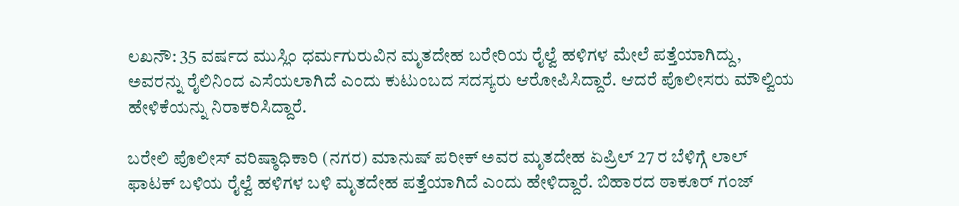ಲಖನೌ: 35 ವರ್ಷದ ಮುಸ್ಲಿಂ ಧರ್ಮಗುರುವಿನ ಮೃತದೇಹ ಬರೇರಿಯ ರೈಲ್ವೆ ಹಳಿಗಳ ಮೇಲೆ ಪತ್ತೆಯಾಗಿದ್ದು, ಅವರನ್ನು ರೈಲಿನಿಂದ ಎಸೆಯಲಾಗಿದೆ ಎಂದು ಕುಟುಂಬದ ಸದಸ್ಯರು ಆರೋಪಿಸಿದ್ದಾರೆ. ಆದರೆ ಪೊಲೀಸರು ಮೌಲ್ವಿಯ ಹೇಳಿಕೆಯನ್ನು ನಿರಾಕರಿಸಿದ್ದಾರೆ.

ಬರೇಲಿ ಪೊಲೀಸ್ ವರಿಷ್ಠಾಧಿಕಾರಿ (ನಗರ) ಮಾನುಷ್ ಪರೀಕ್ ಅವರ ಮೃತದೇಹ ಏಪ್ರಿಲ್ 27 ರ ಬೆಳಿಗ್ಗೆ ಲಾಲ್ ಫಾಟಕ್ ಬಳಿಯ ರೈಲ್ವೆ ಹಳಿಗಳ ಬಳಿ ಮೃತದೇಹ ಪತ್ತೆಯಾಗಿದೆ ಎಂದು ಹೇಳಿದ್ದಾರೆ. ಬಿಹಾರದ ಠಾಕೂರ್ ಗಂಜ್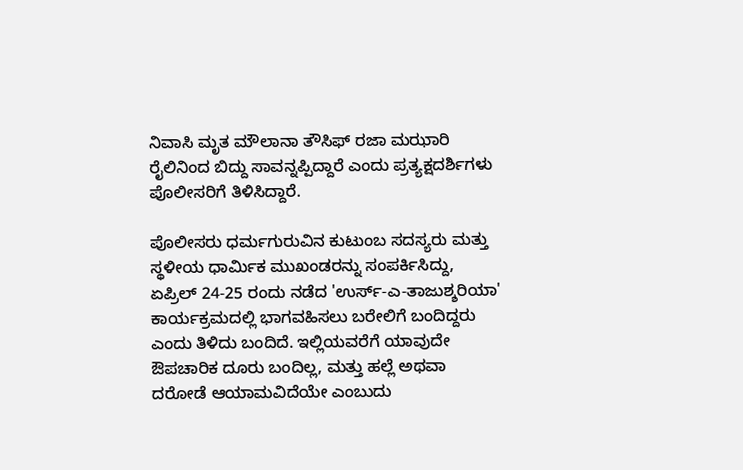ನಿವಾಸಿ ಮೃತ ಮೌಲಾನಾ ತೌಸಿಫ್ ರಜಾ ಮಝಾರಿ ರೈಲಿನಿಂದ ಬಿದ್ದು ಸಾವನ್ನಪ್ಪಿದ್ದಾರೆ ಎಂದು ಪ್ರತ್ಯಕ್ಷದರ್ಶಿಗಳು ಪೊಲೀಸರಿಗೆ ತಿಳಿಸಿದ್ದಾರೆ.

ಪೊಲೀಸರು ಧರ್ಮಗುರುವಿನ ಕುಟುಂಬ ಸದಸ್ಯರು ಮತ್ತು ಸ್ಥಳೀಯ ಧಾರ್ಮಿಕ ಮುಖಂಡರನ್ನು ಸಂಪರ್ಕಿಸಿದ್ದು, ಏಪ್ರಿಲ್ 24-25 ರಂದು ನಡೆದ 'ಉರ್ಸ್-ಎ-ತಾಜುಶ್ಶರಿಯಾ' ಕಾರ್ಯಕ್ರಮದಲ್ಲಿ ಭಾಗವಹಿಸಲು ಬರೇಲಿಗೆ ಬಂದಿದ್ದರು ಎಂದು ತಿಳಿದು ಬಂದಿದೆ. ಇಲ್ಲಿಯವರೆಗೆ ಯಾವುದೇ ಔಪಚಾರಿಕ ದೂರು ಬಂದಿಲ್ಲ, ಮತ್ತು ಹಲ್ಲೆ ಅಥವಾ ದರೋಡೆ ಆಯಾಮವಿದೆಯೇ ಎಂಬುದು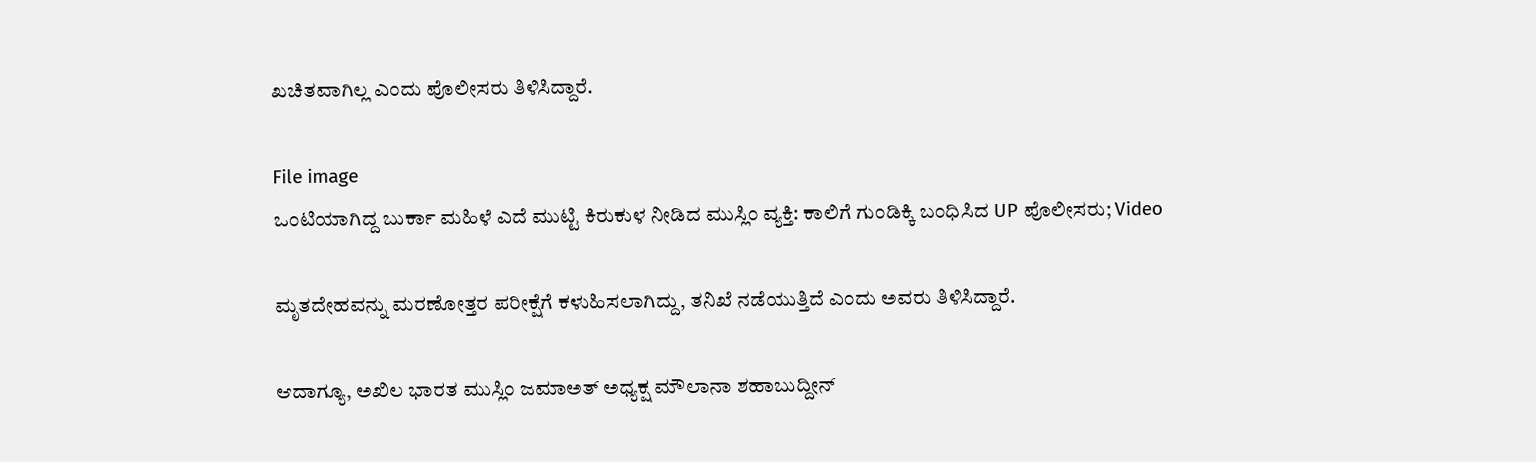ಖಚಿತವಾಗಿಲ್ಲ ಎಂದು ಪೊಲೀಸರು ತಿಳಿಸಿದ್ದಾರೆ.

File image
ಒಂಟಿಯಾಗಿದ್ದ ಬುರ್ಕಾ ಮಹಿಳೆ ಎದೆ ಮುಟ್ಟಿ ಕಿರುಕುಳ ನೀಡಿದ ಮುಸ್ಲಿಂ ವ್ಯಕ್ತಿ: ಕಾಲಿಗೆ ಗುಂಡಿಕ್ಕಿ ಬಂಧಿಸಿದ UP ಪೊಲೀಸರು; Video

ಮೃತದೇಹವನ್ನು ಮರಣೋತ್ತರ ಪರೀಕ್ಷೆಗೆ ಕಳುಹಿಸಲಾಗಿದ್ದು, ತನಿಖೆ ನಡೆಯುತ್ತಿದೆ ಎಂದು ಅವರು ತಿಳಿಸಿದ್ದಾರೆ.

ಆದಾಗ್ಯೂ, ಅಖಿಲ ಭಾರತ ಮುಸ್ಲಿಂ ಜಮಾಅತ್ ಅಧ್ಯಕ್ಷ ಮೌಲಾನಾ ಶಹಾಬುದ್ದೀನ್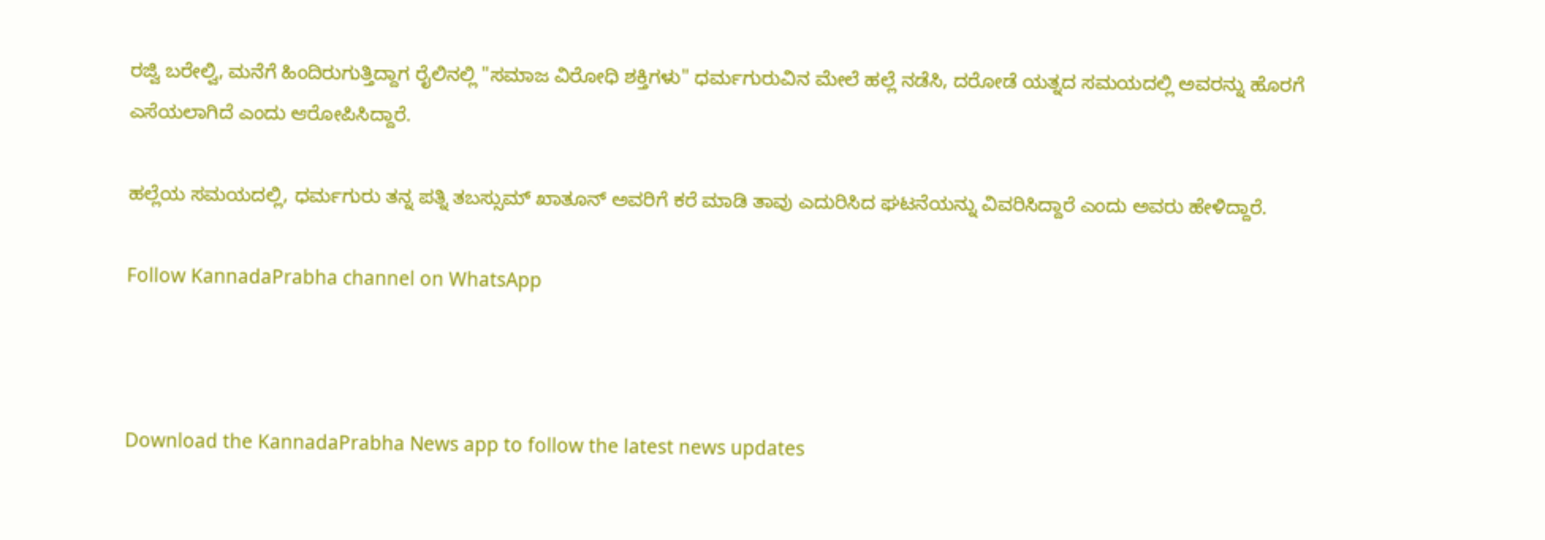ರಜ್ವಿ ಬರೇಲ್ವಿ, ಮನೆಗೆ ಹಿಂದಿರುಗುತ್ತಿದ್ದಾಗ ರೈಲಿನಲ್ಲಿ "ಸಮಾಜ ವಿರೋಧಿ ಶಕ್ತಿಗಳು" ಧರ್ಮಗುರುವಿನ ಮೇಲೆ ಹಲ್ಲೆ ನಡೆಸಿ, ದರೋಡೆ ಯತ್ನದ ಸಮಯದಲ್ಲಿ ಅವರನ್ನು ಹೊರಗೆ ಎಸೆಯಲಾಗಿದೆ ಎಂದು ಆರೋಪಿಸಿದ್ದಾರೆ.

ಹಲ್ಲೆಯ ಸಮಯದಲ್ಲಿ, ಧರ್ಮಗುರು ತನ್ನ ಪತ್ನಿ ತಬಸ್ಸುಮ್ ಖಾತೂನ್ ಅವರಿಗೆ ಕರೆ ಮಾಡಿ ತಾವು ಎದುರಿಸಿದ ಘಟನೆಯನ್ನು ವಿವರಿಸಿದ್ದಾರೆ ಎಂದು ಅವರು ಹೇಳಿದ್ದಾರೆ.

Follow KannadaPrabha channel on WhatsApp



Download the KannadaPrabha News app to follow the latest news updates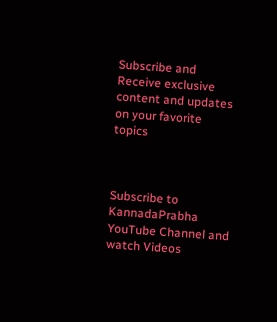Subscribe and Receive exclusive content and updates on your favorite topics



Subscribe to KannadaPrabha YouTube Channel and watch Videos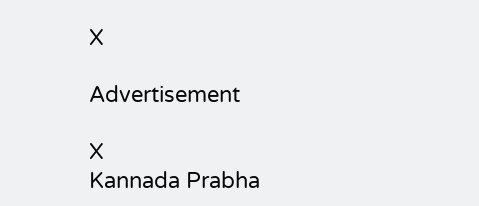X

Advertisement

X
Kannada Prabha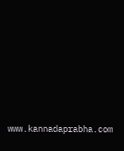www.kannadaprabha.com